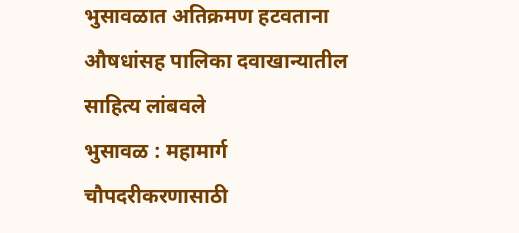भुसावळात अतिक्रमण हटवताना औषधांसह पालिका दवाखान्यातील साहित्य लांबवले
भुसावळ : महामार्ग चौपदरीकरणासाठी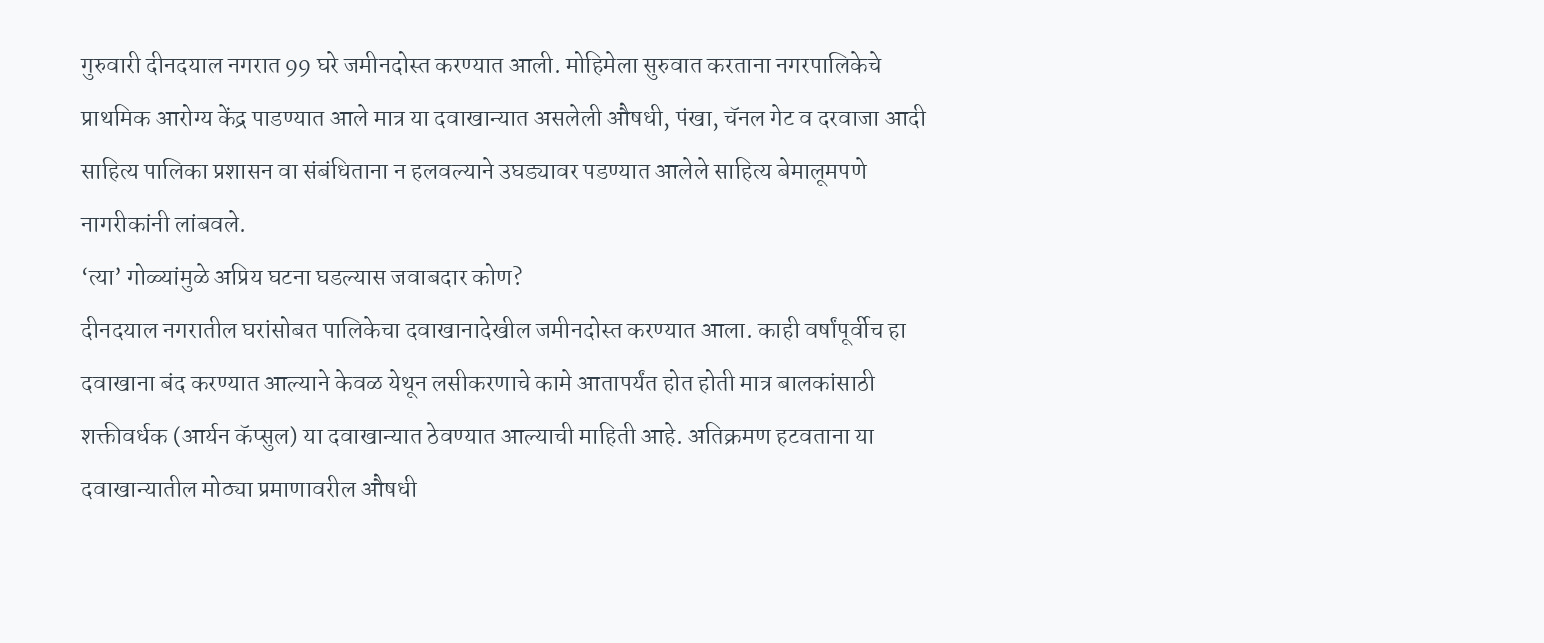गुरुवारी दीनदयाल नगरात 99 घरे जमीनदोस्त करण्यात आली. मोहिमेला सुरुवात करताना नगरपालिकेचे प्राथमिक आरोग्य केंद्र पाडण्यात आले मात्र या दवाखान्यात असलेली औषधी, पंखा, चॅनल गेट व दरवाजा आदी साहित्य पालिका प्रशासन वा संबंधिताना न हलवल्याने उघड्यावर पडण्यात आलेले साहित्य बेमालूमपणे नागरीकांनी लांबवले.
‘त्या’ गोळ्यांमुळे अप्रिय घटना घडल्यास जवाबदार कोण?
दीनदयाल नगरातील घरांसोबत पालिकेचा दवाखानादेखील जमीनदोस्त करण्यात आला. काही वर्षांपूर्वीच हा दवाखाना बंद करण्यात आल्याने केवळ येथून लसीकरणाचे कामे आतापर्यंत होत होती मात्र बालकांसाठी शक्तीवर्धक (आर्यन कॅप्सुल) या दवाखान्यात ठेवण्यात आल्याची माहिती आहे. अतिक्रमण हटवताना या दवाखान्यातील मोठ्या प्रमाणावरील औषधी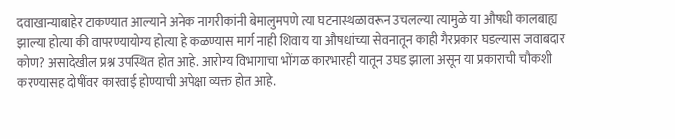दवाखान्याबाहेर टाकण्यात आल्याने अनेक नागरीकांनी बेमालुमपणे त्या घटनास्थळावरून उचलल्या त्यामुळे या औषधी कालबाह्य झाल्या होत्या की वापरण्यायोग्य होत्या हे कळण्यास मार्ग नाही शिवाय या औषधांच्या सेवनातून काही गैरप्रकार घडल्यास जवाबदार कोण? असादेखील प्रश्न उपस्थित होत आहे. आरोग्य विभागाचा भोंगळ कारभारही यातून उघड झाला असून या प्रकाराची चौकशी करण्यासह दोषींवर कारवाई होण्याची अपेक्षा व्यक्त होत आहे.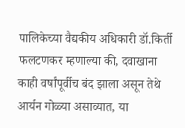पालिकेच्या वैद्यकीय अधिकारी डॉ.किर्ती फलटणकर म्हणाल्या की, दवाखाना काही वर्षांपूर्वीच बंद झाला असून तेथे आर्यन गोळ्या असाव्यात, या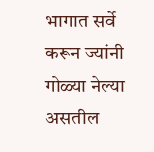भागात सर्वे करून ज्यांनी गोळ्या नेल्या असतील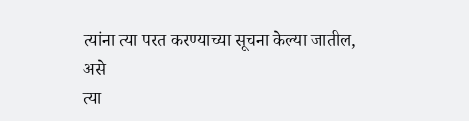त्यांना त्या परत करण्याच्या सूचना केल्या जातील, असे
त्या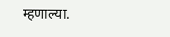म्हणाल्या.